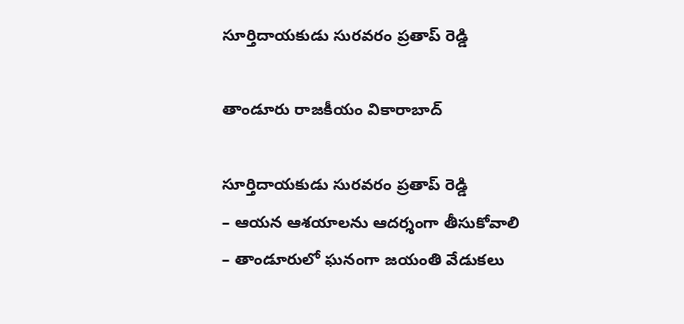సూర్తిదాయకుడు సురవరం ప్రతాప్ రెడ్డి

తాండూరు రాజకీయం వికారాబాద్

సూర్తిదాయకుడు సురవరం ప్రతాప్ రెడ్డి
– ఆయన ఆశయాలను ఆదర్శంగా తీసుకోవాలి
– తాండూరులో ఘనంగా జయంతి వేడుకలు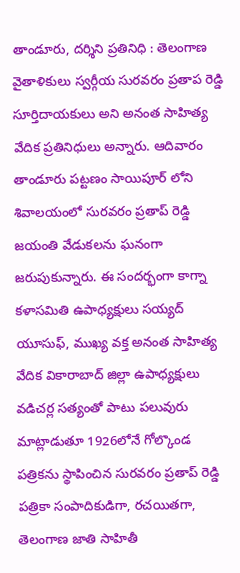తాండూరు, దర్శిని ప్రతినిధి : తెలంగాణ వైతాళికులు స్వర్గీయ సురవరం ప్రతాప రెడ్డి సూర్తిదాయకులు అని అనంత సాహిత్య వేదిక ప్రతినిధులు అన్నారు. ఆదివారం తాండూరు పట్టణం సాయిపూర్ లోని శివాలయంలో సురవరం ప్రతాప్ రెడ్డి జయంతి వేడుకలను ఘనంగా జరుపుకున్నారు. ఈ సందర్భంగా కాగ్నా కళాసమితి ఉపాధ్యక్షులు సయ్యద్ యూసుఫ్, ముఖ్య వక్త అనంత సాహిత్య వేదిక వికారాబాద్ జిల్లా ఉపాధ్యక్షులు వడిచర్ల సత్యంతో పాటు పలువురు మాట్లాడుతూ 1926లోనే గోల్కొండ పత్రికను స్థాపించిన సురవరం ప్రతాప్ రెడ్డి పత్రికా సంపాదికుడిగా, రచయితగా, తెలంగాణ జాతి సాహితీ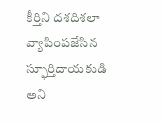కీర్తిని దశదిశలా వ్యాపింపజేసిన స్ఫూర్తిదాయకుడి అని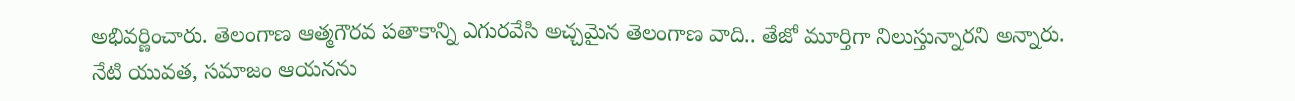అభివర్ణించారు. తెలంగాణ ఆత్మగౌరవ పతాకాన్ని ఎగురవేసి అచ్చమైన తెలంగాణ వాది.. తేజో మూర్తిగా నిలుస్తున్నారని అన్నారు. నేటి యువత, సమాజం ఆయనను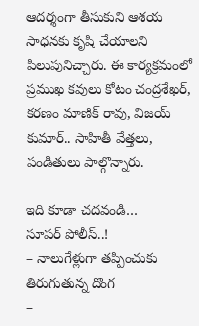ఆదర్శంగా తీసుకుని ఆశయ సాధనకు కృషి చేయాలని పిలుపునిచ్చారు. ఈ కార్యక్రమంలో ప్రముఖ కవులు కోటం చంద్రశేఖర్, కరణం మాణిక్ రావు, విజయ్ కుమార్.. సాహితీ వేత్తలు, పండితులు పాల్గొన్నారు.

ఇది కూడా చదవండి…
సూపర్ పోలీస్..!
– నాలుగేళ్లుగా తప్పించుకు తిరుగుతున్న దొంగ
–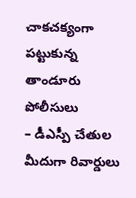చాకచక్యంగా పట్టుకున్న తాండూరు పోలీసులు
– డీఎస్పీ చేతుల మీదుగా రివార్డులు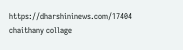https://dharshininews.com/17404
chaithany collage